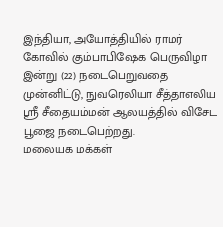இந்தியா, அயோத்தியில் ராமர் கோவில் கும்பாபிஷேக பெருவிழா இன்று (22) நடைபெறுவதை முன்னிட்டு, நுவரெலியா சீத்தாஎலிய ஸ்ரீ சீதையம்மன் ஆலயத்தில் விசேட பூஜை நடைபெற்றது.
மலையக மக்கள்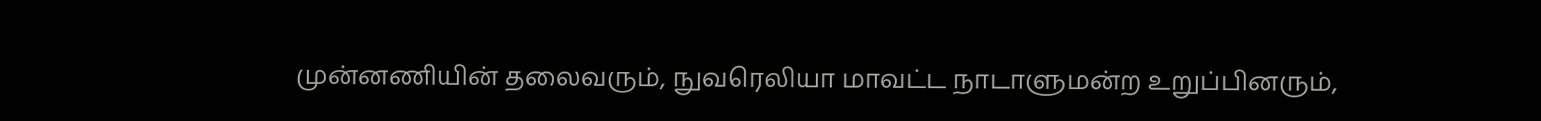முன்னணியின் தலைவரும், நுவரெலியா மாவட்ட நாடாளுமன்ற உறுப்பினரும்,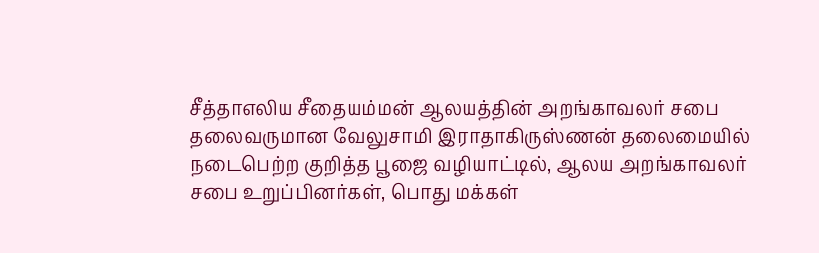சீத்தாஎலிய சீதையம்மன் ஆலயத்தின் அறங்காவலர் சபை தலைவருமான வேலுசாமி இராதாகிருஸ்ணன் தலைமையில் நடைபெற்ற குறித்த பூஜை வழியாட்டில், ஆலய அறங்காவலர் சபை உறுப்பினர்கள், பொது மக்கள்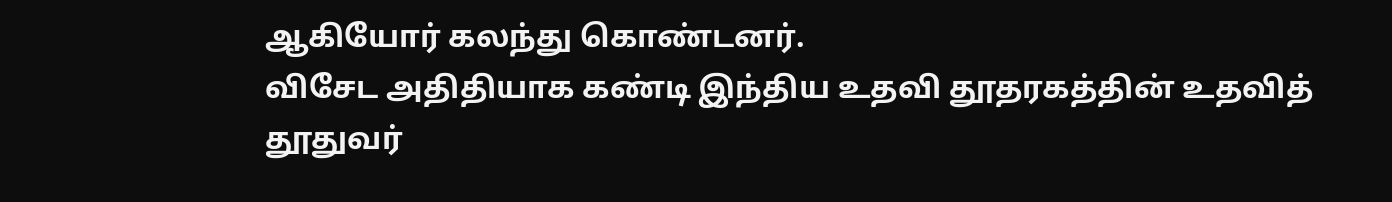ஆகியோர் கலந்து கொண்டனர்.
விசேட அதிதியாக கண்டி இந்திய உதவி தூதரகத்தின் உதவித் தூதுவர்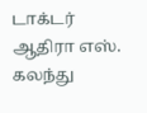டாக்டர் ஆதிரா எஸ். கலந்து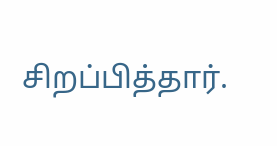சிறப்பித்தார்.